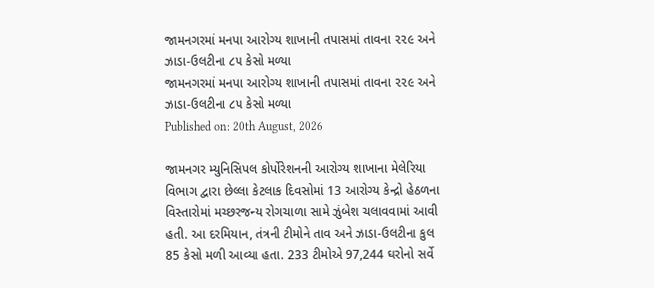જામનગરમાં મનપા આરોગ્ય શાખાની તપાસમાં તાવના ૨૨૯ અને ઝાડા-ઉલટીના ૮૫ કેસો મળ્યા
જામનગરમાં મનપા આરોગ્ય શાખાની તપાસમાં તાવના ૨૨૯ અને ઝાડા-ઉલટીના ૮૫ કેસો મળ્યા
Published on: 20th August, 2026

જામનગર મ્યુનિસિપલ કોર્પોરેશનની આરોગ્ય શાખાના મેલેરિયા વિભાગ દ્વારા છેલ્લા કેટલાક દિવસોમાં 13 આરોગ્ય કેન્દ્રો હેઠળના વિસ્તારોમાં મચ્છરજન્ય રોગચાળા સામે ઝુંબેશ ચલાવવામાં આવી હતી. આ દરમિયાન, તંત્રની ટીમોને તાવ અને ઝાડા-ઉલટીના કુલ 85 કેસો મળી આવ્યા હતા. 233 ટીમોએ 97,244 ઘરોનો સર્વે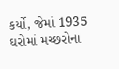કર્યો, જેમાં 1935 ઘરોમાં મચ્છરોના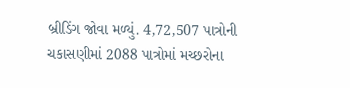બ્રીડિંગ જોવા મળ્યું. 4,72,507 પાત્રોની ચકાસણીમાં 2088 પાત્રોમાં મચ્છરોના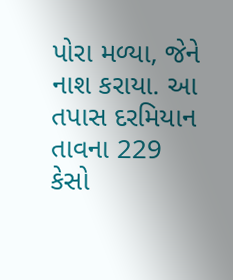પોરા મળ્યા, જેને નાશ કરાયા. આ તપાસ દરમિયાન તાવના 229 કેસો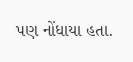પણ નોંધાયા હતા.